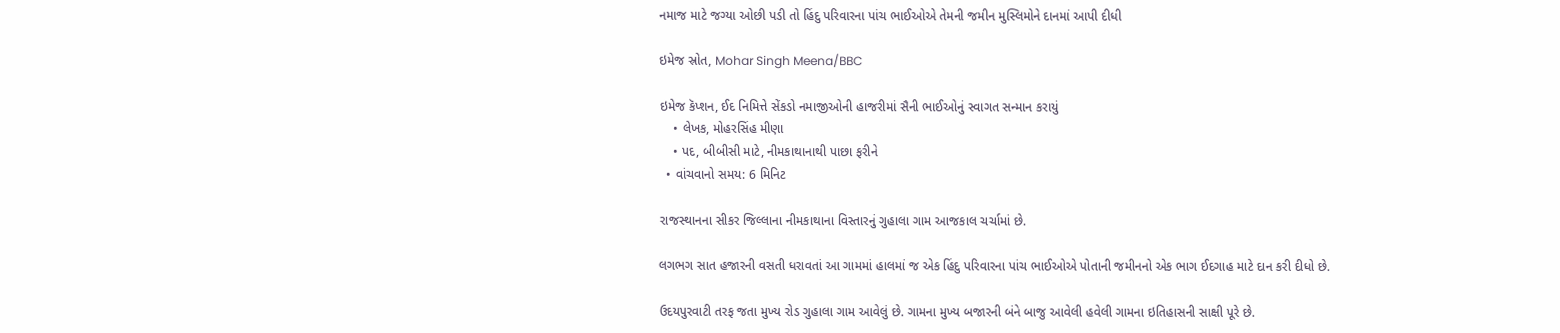નમાજ માટે જગ્યા ઓછી પડી તો હિંદુ પરિવારના પાંચ ભાઈઓએ તેમની જમીન મુસ્લિમોને દાનમાં આપી દીધી

ઇમેજ સ્રોત, Mohar Singh Meena/BBC

ઇમેજ કૅપ્શન, ઈદ નિમિત્તે સેંકડો નમાજીઓની હાજરીમાં સૈની ભાઈઓનું સ્વાગત સન્માન કરાયું
    • લેખક, મોહરસિંહ મીણા
    • પદ, બીબીસી માટે, નીમકાથાનાથી પાછા ફરીને
  • વાંચવાનો સમય: 6 મિનિટ

રાજસ્થાનના સીકર જિલ્લાના નીમકાથાના વિસ્તારનું ગુહાલા ગામ આજકાલ ચર્ચામાં છે.

લગભગ સાત હજારની વસતી ધરાવતાં આ ગામમાં હાલમાં જ એક હિંદુ પરિવારના પાંચ ભાઈઓએ પોતાની જમીનનો એક ભાગ ઈદગાહ માટે દાન કરી દીધો છે.

ઉદયપુરવાટી તરફ જતા મુખ્ય રોડ ગુહાલા ગામ આવેલું છે. ગામના મુખ્ય બજારની બંને બાજુ આવેલી હવેલી ગામના ઇતિહાસની સાક્ષી પૂરે છે.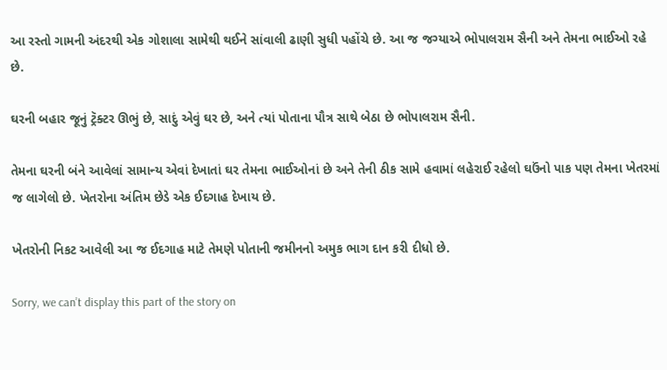આ રસ્તો ગામની અંદરથી એક ગોશાલા સામેથી થઈને સાંવાલી ઢાણી સુધી પહોંચે છે. આ જ જગ્યાએ ભોપાલરામ સૈની અને તેમના ભાઈઓ રહે છે.

ઘરની બહાર જૂનું ટ્રૅક્ટર ઊભું છે, સાદું એવું ઘર છે, અને ત્યાં પોતાના પૌત્ર સાથે બેઠા છે ભોપાલરામ સૈની.

તેમના ઘરની બંને આવેલાં સામાન્ય એવાં દેખાતાં ઘર તેમના ભાઈઓનાં છે અને તેની ઠીક સામે હવામાં લહેરાઈ રહેલો ઘઉંનો પાક પણ તેમના ખેતરમાં જ લાગેલો છે. ખેતરોના અંતિમ છેડે એક ઈદગાહ દેખાય છે.

ખેતરોની નિકટ આવેલી આ જ ઈદગાહ માટે તેમણે પોતાની જમીનનો અમુક ભાગ દાન કરી દીધો છે.

Sorry, we can’t display this part of the story on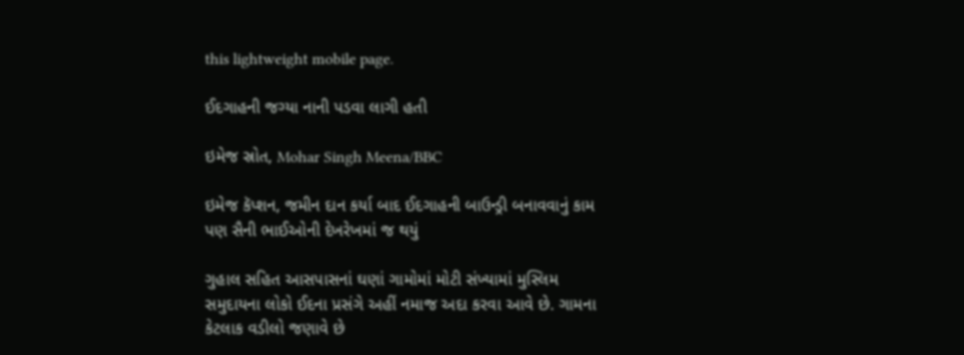this lightweight mobile page.

ઈદગાહની જગ્યા નાની પડવા લાગી હતી

ઇમેજ સ્રોત, Mohar Singh Meena/BBC

ઇમેજ કૅપ્શન, જમીન દાન કર્યા બાદ ઈદગાહની બાઉન્ડ્રી બનાવવાનું કામ પણ સૈની ભાઈઓની દેખરેખમાં જ થયું

ગુહાલ સહિત આસપાસનાં ઘણાં ગામોમાં મોટી સંખ્યામાં મુસ્લિમ સમુદાયના લોકો ઈદના પ્રસંગે અહીં નમાજ અદા કરવા આવે છે. ગામના કેટલાક વડીલો જણાવે છે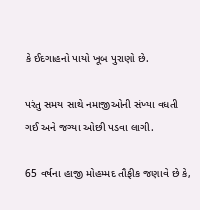કે ઈદગાહનો પાયો ખૂબ પુરાણો છે.

પરંતુ સમય સાથે નમાજીઓની સંખ્યા વધતી ગઈ અને જગ્યા ઓછી પડવા લાગી.

65 વર્ષના હાજી મોહમ્મદ તૌફીક જણાવે છે કે,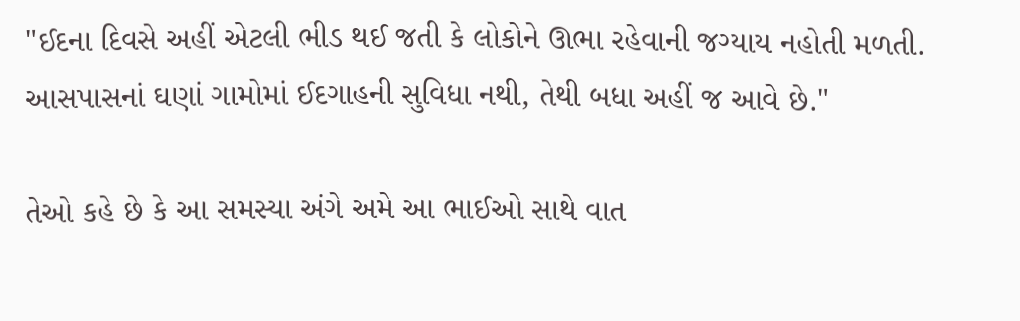"ઈદના દિવસે અહીં એટલી ભીડ થઈ જતી કે લોકોને ઊભા રહેવાની જગ્યાય નહોતી મળતી. આસપાસનાં ઘણાં ગામોમાં ઈદગાહની સુવિધા નથી, તેથી બધા અહીં જ આવે છે."

તેઓ કહે છે કે આ સમસ્યા અંગે અમે આ ભાઈઓ સાથે વાત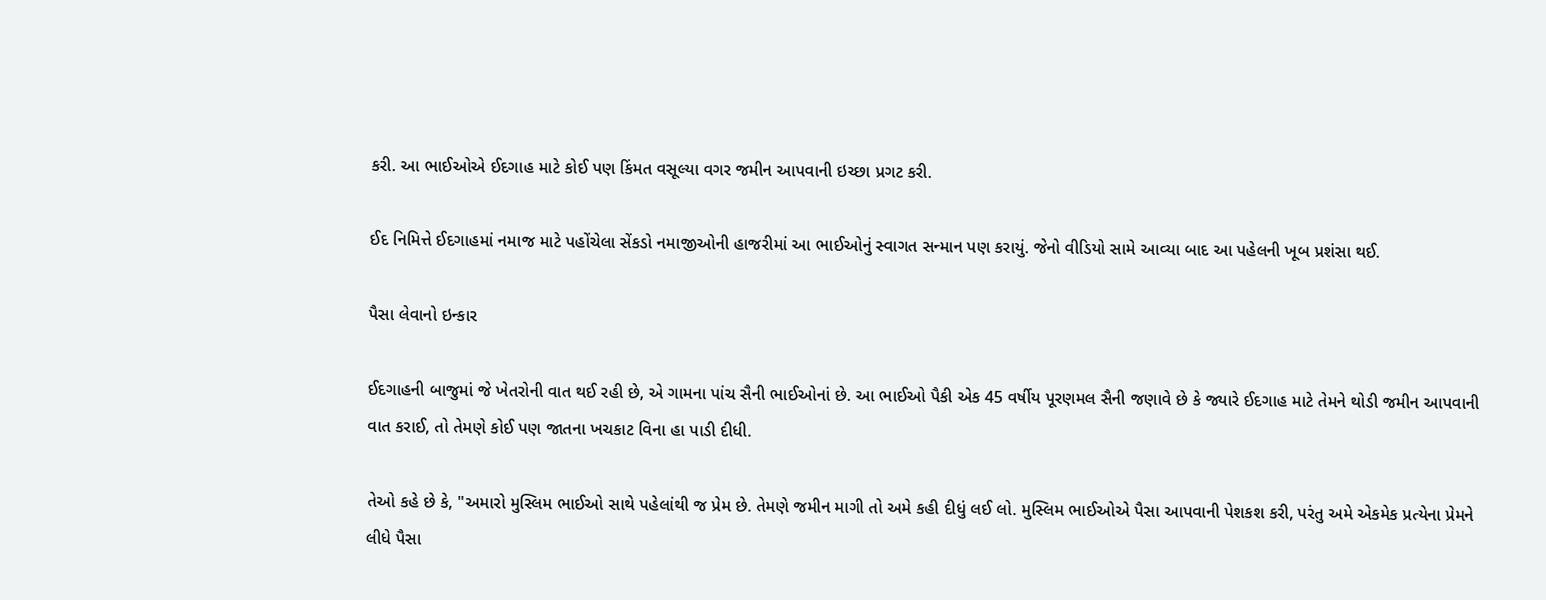કરી. આ ભાઈઓએ ઈદગાહ માટે કોઈ પણ કિંમત વસૂલ્યા વગર જમીન આપવાની ઇચ્છા પ્રગટ કરી.

ઈદ નિમિત્તે ઈદગાહમાં નમાજ માટે પહોંચેલા સેંકડો નમાજીઓની હાજરીમાં આ ભાઈઓનું સ્વાગત સન્માન પણ કરાયું. જેનો વીડિયો સામે આવ્યા બાદ આ પહેલની ખૂબ પ્રશંસા થઈ.

પૈસા લેવાનો ઇન્કાર

ઈદગાહની બાજુમાં જે ખેતરોની વાત થઈ રહી છે, એ ગામના પાંચ સૈની ભાઈઓનાં છે. આ ભાઈઓ પૈકી એક 45 વર્ષીય પૂરણમલ સૈની જણાવે છે કે જ્યારે ઈદગાહ માટે તેમને થોડી જમીન આપવાની વાત કરાઈ, તો તેમણે કોઈ પણ જાતના ખચકાટ વિના હા પાડી દીધી.

તેઓ કહે છે કે, "અમારો મુસ્લિમ ભાઈઓ સાથે પહેલાંથી જ પ્રેમ છે. તેમણે જમીન માગી તો અમે કહી દીધું લઈ લો. મુસ્લિમ ભાઈઓએ પૈસા આપવાની પેશકશ કરી, પરંતુ અમે એકમેક પ્રત્યેના પ્રેમને લીધે પૈસા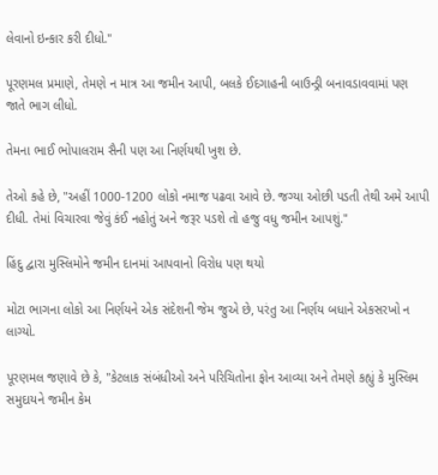લેવાનો ઇન્કાર કરી દીધો."

પૂરણમલ પ્રમાણે, તેમણે ન માત્ર આ જમીન આપી, બલકે ઈદગાહની બાઉન્ડ્રી બનાવડાવવામાં પણ જાતે ભાગ લીધો.

તેમના ભાઈ ભોપાલરામ સૈની પણ આ નિર્ણયથી ખુશ છે.

તેઓ કહે છે, "અહીં 1000-1200 લોકો નમાજ પઢવા આવે છે. જગ્યા ઓછી પડતી તેથી અમે આપી દીધી. તેમાં વિચારવા જેવું કંઈ નહોતું અને જરૂર પડશે તો હજુ વધુ જમીન આપશું."

હિંદુ દ્વારા મુસ્લિમોને જમીન દાનમાં આપવાનો વિરોધ પણ થયો

મોટા ભાગના લોકો આ નિર્ણયને એક સંદેશની જેમ જુએ છે, પરંતુ આ નિર્ણય બધાને એકસરખો ન લાગ્યો.

પૂરણમલ જણાવે છે કે, "કેટલાક સંબંધીઓ અને પરિચિતોના ફોન આવ્યા અને તેમણે કહ્યું કે મુસ્લિમ સમુદાયને જમીન કેમ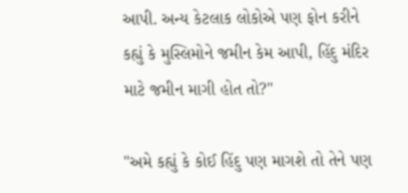આપી. અન્ય કેટલાક લોકોએ પણ ફોન કરીને કહ્યું કે મુસ્લિમોને જમીન કેમ આપી, હિંદુ મંદિર માટે જમીન માગી હોત તો?"

"અમે કહ્યું કે કોઈ હિંદુ પણ માગશે તો તેને પણ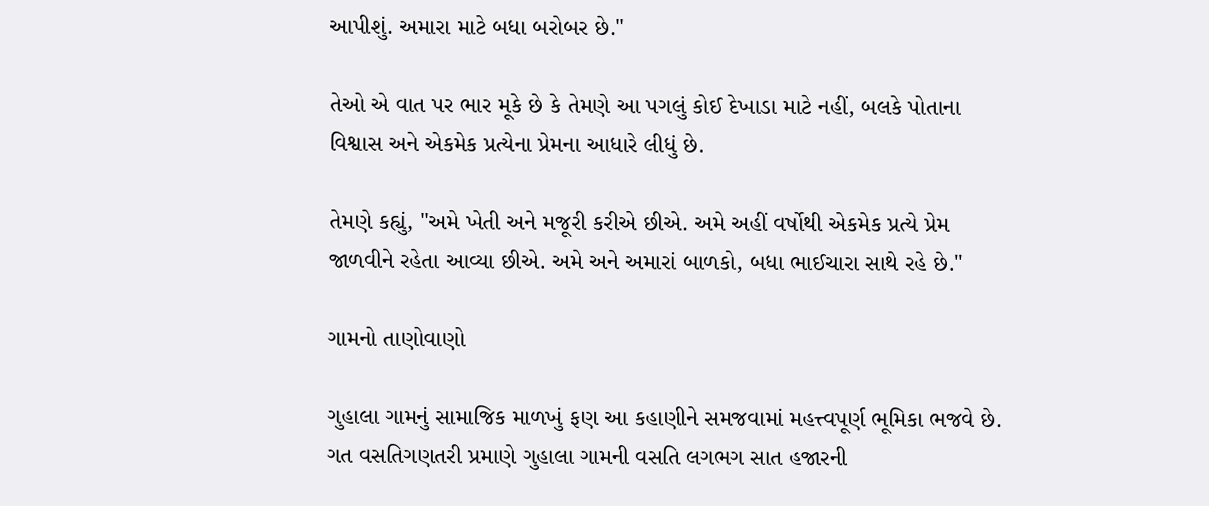આપીશું. અમારા માટે બધા બરોબર છે."

તેઓ એ વાત પર ભાર મૂકે છે કે તેમણે આ પગલું કોઈ દેખાડા માટે નહીં, બલકે પોતાના વિશ્વાસ અને એકમેક પ્રત્યેના પ્રેમના આધારે લીધું છે.

તેમણે કહ્યું, "અમે ખેતી અને મજૂરી કરીએ છીએ. અમે અહીં વર્ષોથી એકમેક પ્રત્યે પ્રેમ જાળવીને રહેતા આવ્યા છીએ. અમે અને અમારાં બાળકો, બધા ભાઈચારા સાથે રહે છે."

ગામનો તાણોવાણો

ગુહાલા ગામનું સામાજિક માળખું ફણ આ કહાણીને સમજવામાં મહત્ત્વપૂર્ણ ભૂમિકા ભજવે છે. ગત વસતિગણતરી પ્રમાણે ગુહાલા ગામની વસતિ લગભગ સાત હજારની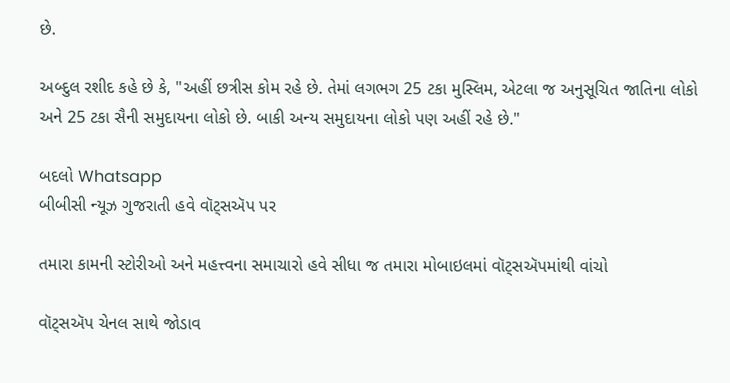છે.

અબ્દુલ રશીદ કહે છે કે, "અહીં છત્રીસ કોમ રહે છે. તેમાં લગભગ 25 ટકા મુસ્લિમ, એટલા જ અનુસૂચિત જાતિના લોકો અને 25 ટકા સૈની સમુદાયના લોકો છે. બાકી અન્ય સમુદાયના લોકો પણ અહીં રહે છે."

બદલો Whatsapp
બીબીસી ન્યૂઝ ગુજરાતી હવે વૉટ્સઍપ પર

તમારા કામની સ્ટોરીઓ અને મહત્ત્વના સમાચારો હવે સીધા જ તમારા મોબાઇલમાં વૉટ્સઍપમાંથી વાંચો

વૉટ્સઍપ ચેનલ સાથે જોડાવ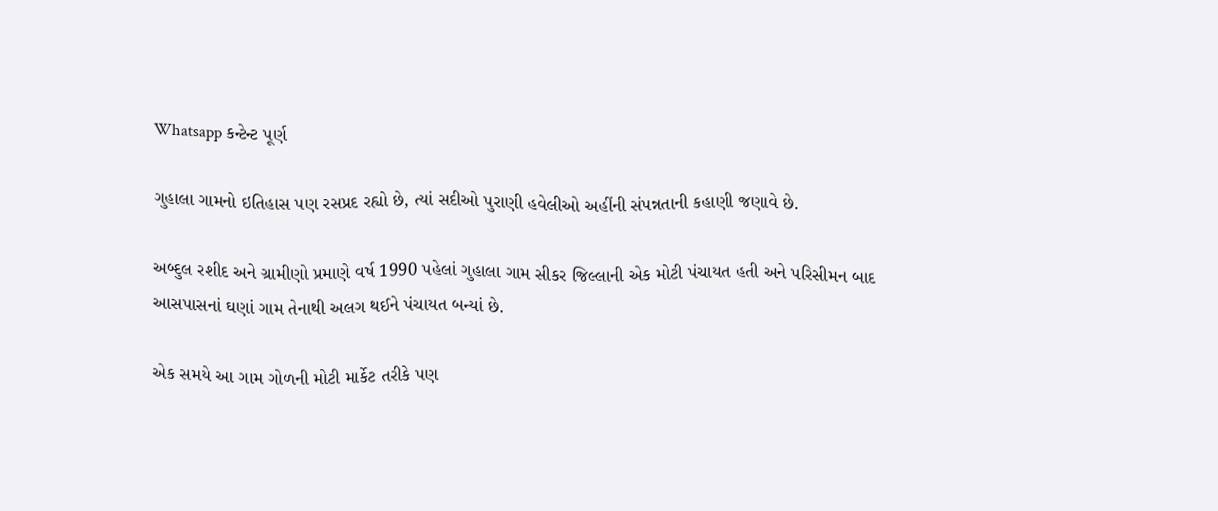Whatsapp કન્ટેન્ટ પૂર્ણ

ગુહાલા ગામનો ઇતિહાસ પણ રસપ્રદ રહ્યો છે, ત્યાં સદીઓ પુરાણી હવેલીઓ અહીંની સંપન્નતાની કહાણી જણાવે છે.

અબ્દુલ રશીદ અને ગ્રામીણો પ્રમાણે વર્ષ 1990 પહેલાં ગુહાલા ગામ સીકર જિલ્લાની એક મોટી પંચાયત હતી અને પરિસીમન બાદ આસપાસનાં ઘણાં ગામ તેનાથી અલગ થઈને પંચાયત બન્યાં છે.

એક સમયે આ ગામ ગોળની મોટી માર્કેટ તરીકે પણ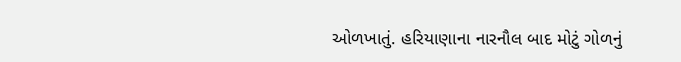ઓળખાતું. હરિયાણાના નારનૌલ બાદ મોટું ગોળનું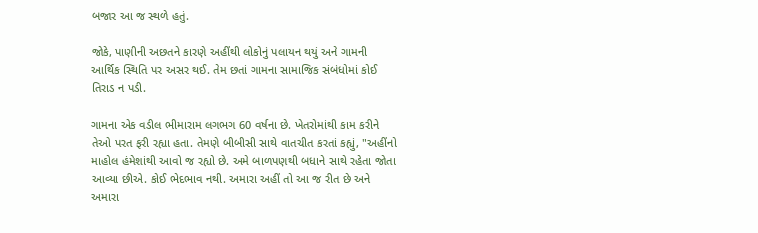બજાર આ જ સ્થળે હતું.

જોકે, પાણીની અછતને કારણે અહીંથી લોકોનું પલાયન થયું અને ગામની આર્થિક સ્થિતિ પર અસર થઈ. તેમ છતાં ગામના સામાજિક સંબંધોમાં કોઈ તિરાડ ન પડી.

ગામના એક વડીલ ભીમારામ લગભગ 60 વર્ષના છે. ખેતરોમાંથી કામ કરીને તેઓ પરત ફરી રહ્યા હતા. તેમણે બીબીસી સાથે વાતચીત કરતાં કહ્યું, "અહીંનો માહોલ હંમેશાંથી આવો જ રહ્યો છે. અમે બાળપણથી બધાને સાથે રહેતા જોતા આવ્યા છીએ. કોઈ ભેદભાવ નથી. અમારા અહીં તો આ જ રીત છે અને અમારા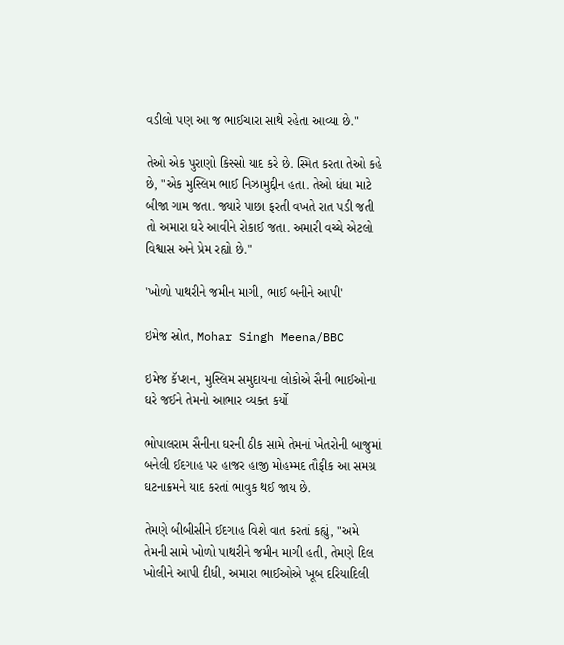વડીલો પણ આ જ ભાઈચારા સાથે રહેતા આવ્યા છે."

તેઓ એક પુરાણો કિસ્સો યાદ કરે છે. સ્મિત કરતા તેઓ કહે છે, "એક મુસ્લિમ ભાઈ નિઝામુદ્દીન હતા. તેઓ ધંધા માટે બીજા ગામ જતા. જ્યારે પાછા ફરતી વખતે રાત પડી જતી તો અમારા ઘરે આવીને રોકાઈ જતા. અમારી વચ્ચે એટલો વિશ્વાસ અને પ્રેમ રહ્યો છે."

'ખોળો પાથરીને જમીન માગી, ભાઈ બનીને આપી'

ઇમેજ સ્રોત, Mohar Singh Meena/BBC

ઇમેજ કૅપ્શન, મુસ્લિમ સમુદાયના લોકોએ સૈની ભાઈઓના ઘરે જઈને તેમનો આભાર વ્યક્ત કર્યો

ભોપાલરામ સૈનીના ઘરની ઠીક સામે તેમનાં ખેતરોની બાજુમાં બનેલી ઈદગાહ પર હાજર હાજી મોહમ્મદ તૌફીક આ સમગ્ર ઘટનાક્રમને યાદ કરતાં ભાવુક થઈ જાય છે.

તેમણે બીબીસીને ઈદગાહ વિશે વાત કરતાં કહ્યું, "અમે તેમની સામે ખોળો પાથરીને જમીન માગી હતી, તેમણે દિલ ખોલીને આપી દીધી, અમારા ભાઈઓએ ખૂબ દરિયાદિલી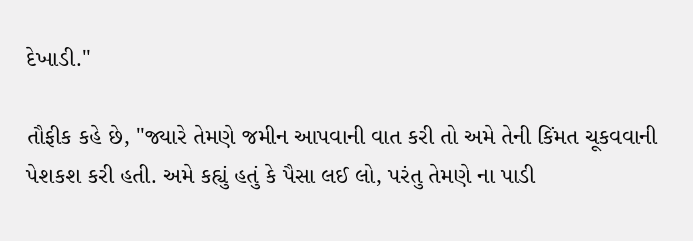દેખાડી."

તૌફીક કહે છે, "જ્યારે તેમણે જમીન આપવાની વાત કરી તો અમે તેની કિંમત ચૂકવવાની પેશકશ કરી હતી. અમે કહ્યું હતું કે પૈસા લઈ લો, પરંતુ તેમણે ના પાડી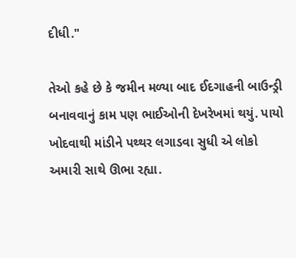દીધી."

તેઓ કહે છે કે જમીન મળ્યા બાદ ઈદગાહની બાઉન્ડ્રી બનાવવાનું કામ પણ ભાઈઓની દેખરેખમાં થયું. પાયો ખોદવાથી માંડીને પથ્થર લગાડવા સુધી એ લોકો અમારી સાથે ઊભા રહ્યા.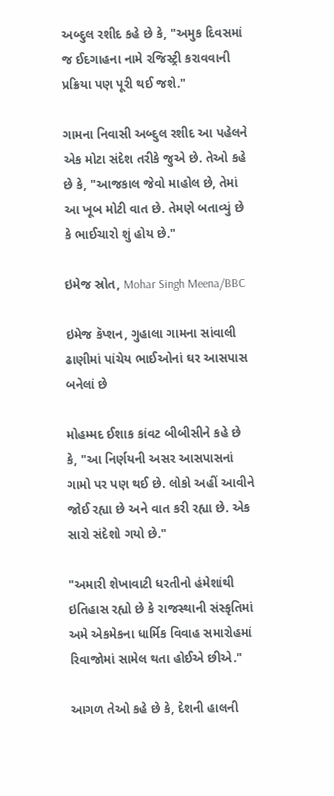અબ્દુલ રશીદ કહે છે કે, "અમુક દિવસમાં જ ઈદગાહના નામે રજિસ્ટ્રી કરાવવાની પ્રક્રિયા પણ પૂરી થઈ જશે."

ગામના નિવાસી અબ્દુલ રશીદ આ પહેલને એક મોટા સંદેશ તરીકે જુએ છે. તેઓ કહે છે કે, "આજકાલ જેવો માહોલ છે, તેમાં આ ખૂબ મોટી વાત છે. તેમણે બતાવ્યું છે કે ભાઈચારો શું હોય છે."

ઇમેજ સ્રોત, Mohar Singh Meena/BBC

ઇમેજ કૅપ્શન, ગુહાલા ગામના સાંવાલી ઢાણીમાં પાંચેય ભાઈઓનાં ઘર આસપાસ બનેલાં છે

મોહમ્મદ ઈશાક કાંવટ બીબીસીને કહે છે કે, "આ નિર્ણયની અસર આસપાસનાં ગામો પર પણ થઈ છે. લોકો અહીં આવીને જોઈ રહ્યા છે અને વાત કરી રહ્યા છે. એક સારો સંદેશો ગયો છે."

"અમારી શેખાવાટી ધરતીનો હંમેશાંથી ઇતિહાસ રહ્યો છે કે રાજસ્થાની સંસ્કૃતિમાં અમે એકમેકના ધાર્મિક વિવાહ સમારોહમાં રિવાજોમાં સામેલ થતા હોઈએ છીએ."

આગળ તેઓ કહે છે કે, દેશની હાલની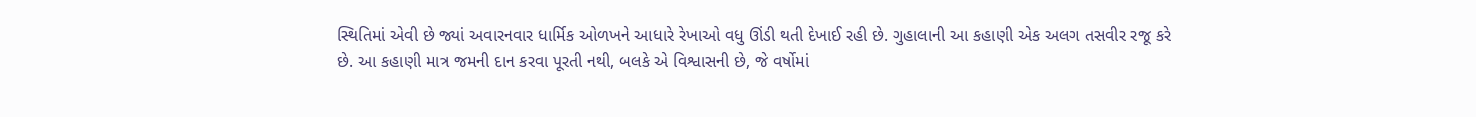સ્થિતિમાં એવી છે જ્યાં અવારનવાર ધાર્મિક ઓળખને આધારે રેખાઓ વધુ ઊંડી થતી દેખાઈ રહી છે. ગુહાલાની આ કહાણી એક અલગ તસવીર રજૂ કરે છે. આ કહાણી માત્ર જમની દાન કરવા પૂરતી નથી, બલકે એ વિશ્વાસની છે, જે વર્ષોમાં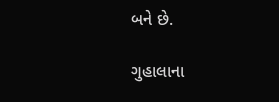બને છે.

ગુહાલાના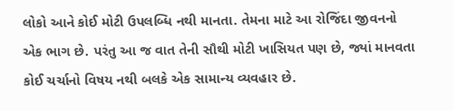લોકો આને કોઈ મોટી ઉપલબ્ધિ નથી માનતા. તેમના માટે આ રોજિંદા જીવનનો એક ભાગ છે. પરંતુ આ જ વાત તેની સૌથી મોટી ખાસિયત પણ છે, જ્યાં માનવતા કોઈ ચર્ચાનો વિષય નથી બલકે એક સામાન્ય વ્યવહાર છે.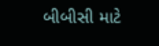બીબીસી માટે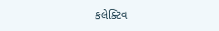કલેક્ટિવ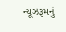ન્યૂઝરૂમનું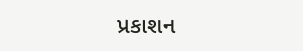પ્રકાશન